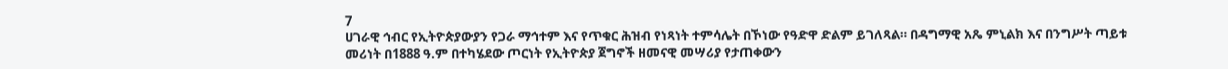7
ሀገራዊ ኅብር የኢትዮጵያውያን የጋራ ማኅተም እና የጥቁር ሕዝብ የነጻነት ተምሳሌት በኾነው የዓድዋ ድልም ይገለጻል። በዳግማዊ አጼ ምኒልክ እና በንግሥት ጣይቱ መሪነት በ1888 ዓ.ም በተካሄደው ጦርነት የኢትዮጵያ ጀግኖች ዘመናዊ መሣሪያ የታጠቀውን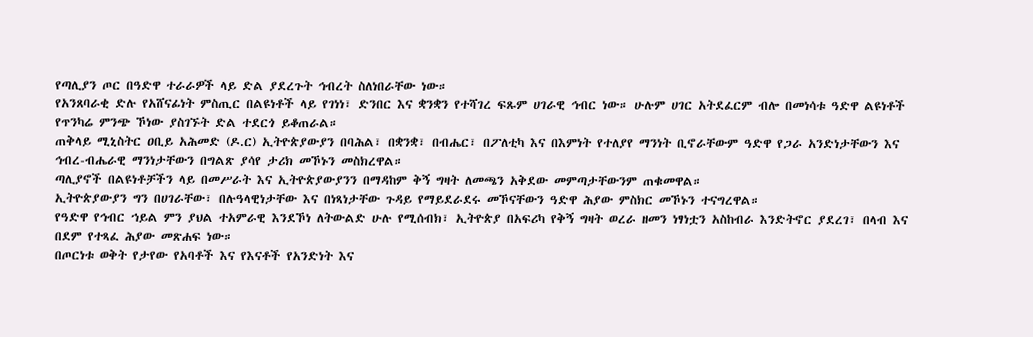የጣሊያን ጦር በዓድዋ ተራራዎች ላይ ድል ያደረጉት ኅብረት ስለነበራቸው ነው።
የአንጸባራቂ ድሉ የአሸናፊነት ምስጢር በልዩነቶች ላይ የገነነ፣ ድንበር እና ቋንቋን የተሻገረ ፍጹም ሀገራዊ ኅብር ነው። ሁሉም ሀገር አትደፈርም ብሎ በመነሳቱ ዓድዋ ልዩነቶች የጥንካሬ ምንጭ ኾነው ያስገኙት ድል ተደርጎ ይቆጠራል።
ጠቅላይ ሚኒስትር ዐቢይ አሕመድ (ዶ.ር) ኢትዮጵያውያን በባሕል፣ በቋንቋ፣ በብሔር፣ በፖለቲካ እና በእምነት የተለያየ ማንነት ቢኖራቸውም ዓድዋ የጋራ አንድነታቸውን እና ኅብረ-ብሔራዊ ማንነታቸውን በግልጽ ያሳየ ታሪክ መኾኑን መስክረዋል።
ጣሊያኖች በልዩነቶቻችን ላይ በመሥራት እና ኢትዮጵያውያንን በማዳከም ቅኝ ግዛት ለመጫን አቅደው መምጣታቸውንም ጠቁመዋል።
ኢትዮጵያውያን ግን በሀገራቸው፣ በሉዓላዊነታቸው እና በነጻነታቸው ጉዳይ የማይደራደሩ መኾናቸውን ዓድዋ ሕያው ምስክር መኾኑን ተናግረዋል።
የዓድዋ የኅብር ኀይል ምን ያህል ተአምራዊ እንደኾነ ለትውልድ ሁሉ የሚሰብክ፣ ኢትዮጵያ በአፍሪካ የቅኝ ግዛት ወረራ ዘመን ነፃነቷን አስከብራ እንድትኖር ያደረገ፣ በላብ እና በደም የተጻፈ ሕያው መጽሐፍ ነው።
በጦርነቱ ወቅት የታየው የአባቶች እና የእናቶች የአንድነት እና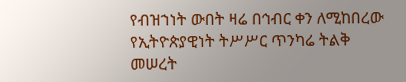የብዝኀነት ውበት ዛሬ በኅብር ቀን ለሚከበረው የኢትዮጵያዊነት ትሥሥር ጥንካሬ ትልቅ መሠረት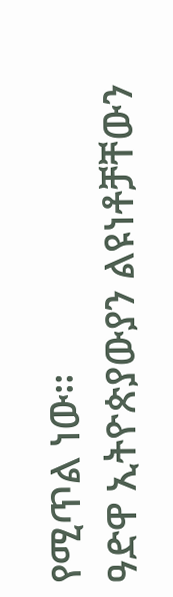የሚጥል ነው።
ዓድዋ ኢትዮጵያውያን ልዩነቶቻቸውን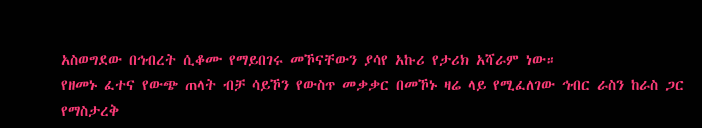አስወግደው በኅብረት ሲቆሙ የማይበገሩ መኾናቸውን ያሳየ አኩሪ የታሪክ አሻራም ነው።
የዘመኑ ፈተና የውጭ ጠላት ብቻ ሳይኾን የውስጥ መቃቃር በመኾኑ ዛሬ ላይ የሚፈለገው ኅብር ራስን ከራስ ጋር የማስታረቅ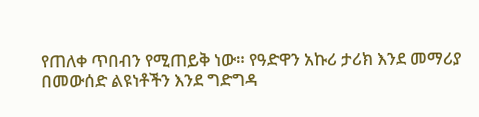የጠለቀ ጥበብን የሚጠይቅ ነው። የዓድዋን አኩሪ ታሪክ እንደ መማሪያ በመውሰድ ልዩነቶችን እንደ ግድግዳ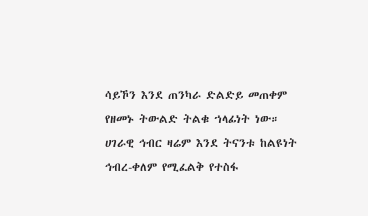ሳይኾን እንደ ጠንካራ ድልድይ መጠቀም የዘመኑ ትውልድ ትልቁ ኀላፊነት ነው።
ሀገራዊ ኅብር ዛሬም እንደ ትናንቱ ከልዩነት ኅብረ-ቀለም የሚፈልቅ የተስፋ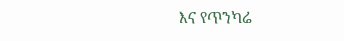እና የጥንካሬ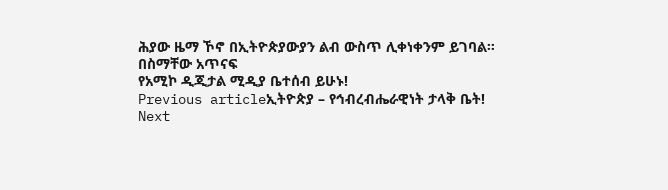ሕያው ዜማ ኾኖ በኢትዮጵያውያን ልብ ውስጥ ሊቀነቀንም ይገባል።
በስማቸው አጥናፍ
የአሚኮ ዲጂታል ሚዲያ ቤተሰብ ይሁኑ!
Previous articleኢትዮጵያ – የኅብረብሔራዊነት ታላቅ ቤት!
Next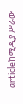articleከሚዲያ ሥራው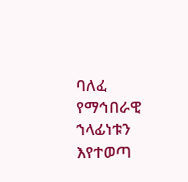ባለፈ የማኅበራዊ ኀላፊነቱን እየተወጣ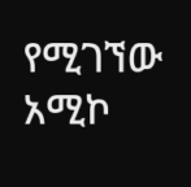የሚገኘው አሚኮ